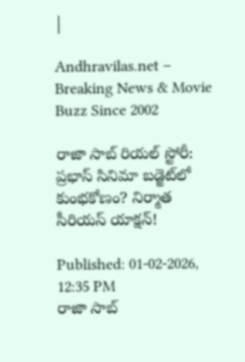|

Andhravilas.net – Breaking News & Movie Buzz Since 2002

రాజా సాబ్ రియల్ స్టోరీ: ప్రభాస్ సినిమా బడ్జెట్‌లో కుంభకోణం? నిర్మాత సీరియస్ యాక్షన్!

Published: 01-02-2026, 12:35 PM
రాజా సాబ్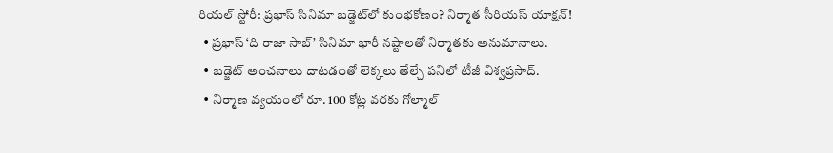రియల్ స్టోరీ: ప్రభాస్ సినిమా బడ్జెట్‌లో కుంభకోణం? నిర్మాత సీరియస్ యాక్షన్!
  • ప్రభాస్ ‘ది రాజా సాబ్’ సినిమా భారీ నష్టాలతో నిర్మాతకు అనుమానాలు.
  • బడ్జెట్ అంచనాలు దాటడంతో లెక్కలు తేల్చే పనిలో టీజీ విశ్వప్రసాద్.
  • నిర్మాణ వ్యయంలో రూ. 100 కోట్ల వరకు గోల్మాల్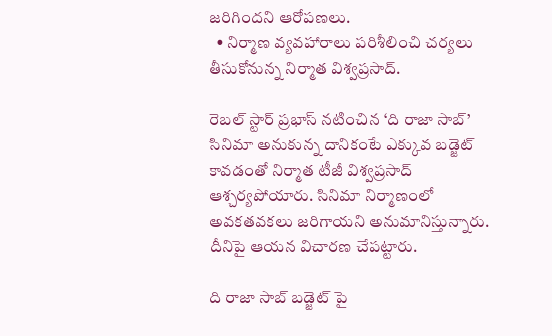జరిగిందని ఆరోపణలు.
  • నిర్మాణ వ్యవహారాలు పరిశీలించి చర్యలు తీసుకోనున్న నిర్మాత విశ్వప్రసాద్.

రెబల్ స్టార్ ప్రభాస్ నటించిన ‘ది రాజా సాబ్’ సినిమా అనుకున్న దానికంటే ఎక్కువ బడ్జెట్ కావడంతో నిర్మాత టీజీ విశ్వప్రసాద్ ఆశ్చర్యపోయారు. సినిమా నిర్మాణంలో అవకతవకలు జరిగాయని అనుమానిస్తున్నారు. దీనిపై ఆయన విచారణ చేపట్టారు.

ది రాజా సాబ్ బడ్జెట్ పై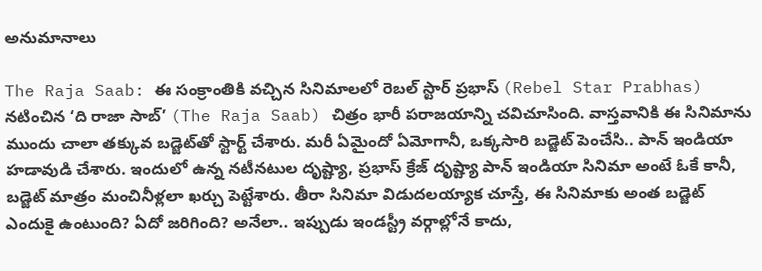అనుమానాలు

The Raja Saab: ఈ సంక్రాంతికి వచ్చిన సినిమాలలో రెబల్ స్టార్ ప్రభాస్ (Rebel Star Prabhas) నటించిన ‘ది రాజా సాబ్’ (The Raja Saab) చిత్రం భారీ పరాజయాన్ని చవిచూసింది. వాస్తవానికి ఈ సినిమాను ముందు చాలా తక్కువ బడ్జెట్‌తో స్టార్ట్ చేశారు. మరీ ఏమైందో ఏమోగానీ, ఒక్కసారి బడ్జెట్ పెంచేసి.. పాన్ ఇండియా హడావుడి చేశారు. ఇందులో ఉన్న నటీనటుల దృష్ట్యా, ప్రభాస్ క్రేజ్ దృష్ట్యా పాన్ ఇండియా సినిమా అంటే ఓకే కానీ, బడ్జెట్ మాత్రం మంచినీళ్లలా ఖర్చు పెట్టేశారు. తీరా సినిమా విడుదలయ్యాక చూస్తే, ఈ సినిమాకు అంత బడ్జెట్ ఎందుకై ఉంటుంది? ఏదో జరిగింది? అనేలా.. ఇప్పుడు ఇండస్ట్రీ వర్గాల్లోనే కాదు,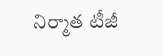నిర్మాత టీజీ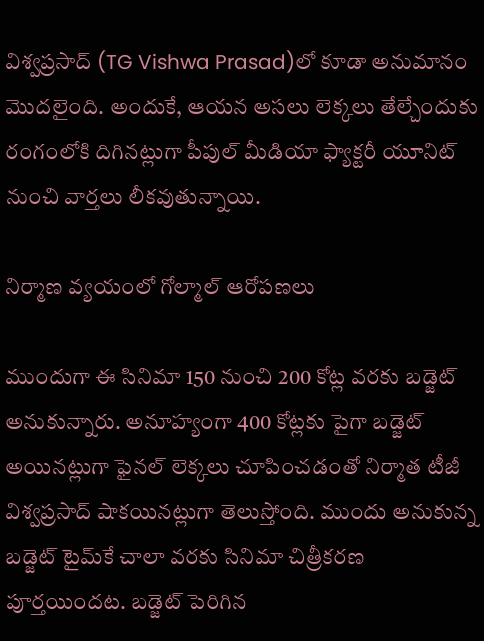విశ్వప్రసాద్‌ (TG Vishwa Prasad)లో కూడా అనుమానం మొదలైంది. అందుకే, ఆయన అసలు లెక్కలు తేల్చేందుకు రంగంలోకి దిగినట్లుగా పీపుల్ మీడియా ఫ్యాక్టరీ యూనిట్ నుంచి వార్తలు లీకవుతున్నాయి.

నిర్మాణ వ్యయంలో గోల్మాల్ ఆరోపణలు

ముందుగా ఈ సినిమా 150 నుంచి 200 కోట్ల వరకు బడ్జెట్ అనుకున్నారు. అనూహ్యంగా 400 కోట్లకు పైగా బడ్జెట్ అయినట్లుగా ఫైనల్ లెక్కలు చూపించడంతో నిర్మాత టీజీ విశ్వప్రసాద్ షాకయినట్లుగా తెలుస్తోంది. ముందు అనుకున్న బడ్జెట్ టైమ్‌కే చాలా వరకు సినిమా చిత్రీకరణ పూర్తయిందట. బడ్జెట్ పెరిగిన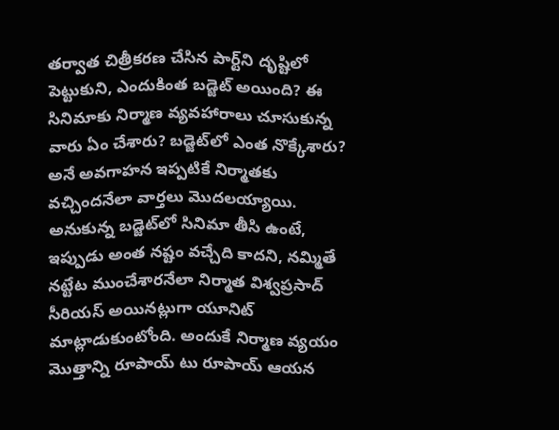తర్వాత చిత్రీకరణ చేసిన పార్ట్‌ని దృష్టిలో పెట్టుకుని, ఎందుకింత బడ్జెట్ అయింది? ఈ సినిమాకు నిర్మాణ వ్యవహారాలు చూసుకున్న వారు ఏం చేశారు? బడ్జెట్‌లో ఎంత నొక్కేశారు? అనే అవగాహన ఇప్పటికే నిర్మాతకు వచ్చిందనేలా వార్తలు మొదలయ్యాయి. అనుకున్న బడ్జెట్‌లో సినిమా తీసి ఉంటే, ఇప్పుడు అంత నష్టం వచ్చేది కాదని, నమ్మితే నట్టేట ముంచేశారనేలా నిర్మాత విశ్వప్రసాద్ సీరియస్ అయినట్లుగా యూనిట్ మాట్లాడుకుంటోంది. అందుకే నిర్మాణ వ్యయం మొత్తాన్ని రూపాయ్ టు రూపాయ్ ఆయన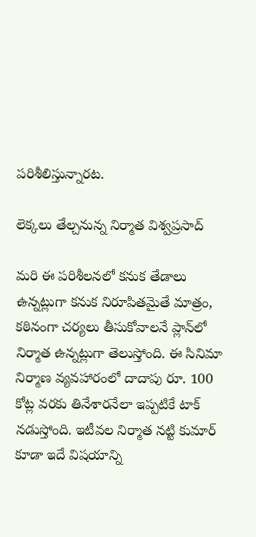పరిశీలిస్తున్నారట.

లెక్కలు తేల్చనున్న నిర్మాత విశ్వప్రసాద్

మరి ఈ పరిశీలనలో కనుక తేడాలు ఉన్నట్లుగా కనుక నిరూపితమైతే మాత్రం, కఠినంగా చర్యలు తీసుకోవాలనే ప్లాన్‌లో నిర్మాత ఉన్నట్లుగా తెలుస్తోంది. ఈ సినిమా నిర్మాణ వ్యవహారంలో దాదాపు రూ. 100 కోట్ల వరకు తినేశారనేలా ఇప్పటికే టాక్ నడుస్తోంది. ఇటీవల నిర్మాత నట్టి కుమార్ కూడా ఇదే విషయాన్ని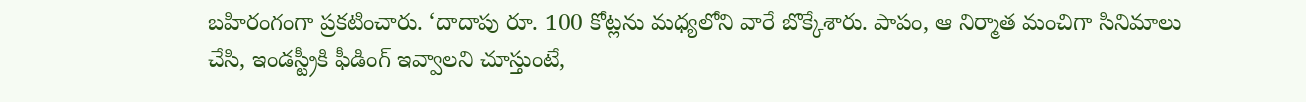బహిరంగంగా ప్రకటించారు. ‘దాదాపు రూ. 100 కోట్లను మధ్యలోని వారే బొక్కేశారు. పాపం, ఆ నిర్మాత మంచిగా సినిమాలు చేసి, ఇండస్ట్రీకి ఫీడింగ్ ఇవ్వాలని చూస్తుంటే,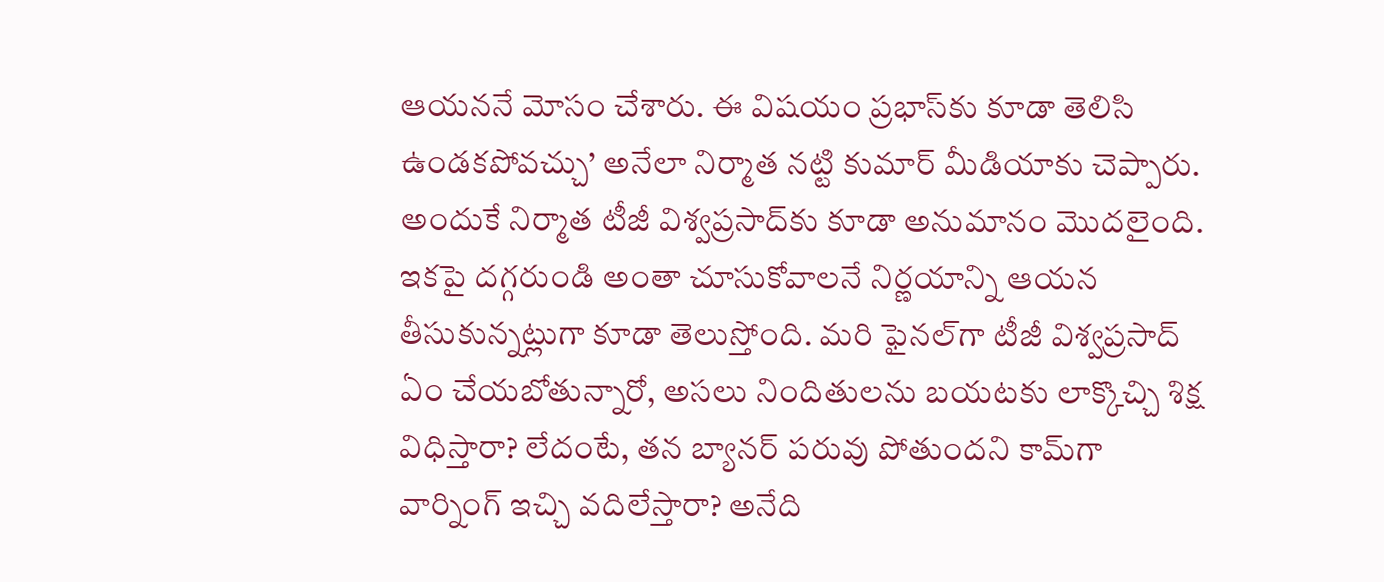ఆయననే మోసం చేశారు. ఈ విషయం ప్రభాస్‌కు కూడా తెలిసి ఉండకపోవచ్చు’ అనేలా నిర్మాత నట్టి కుమార్ మీడియాకు చెప్పారు. అందుకే నిర్మాత టీజీ విశ్వప్రసాద్‌కు కూడా అనుమానం మొదలైంది. ఇకపై దగ్గరుండి అంతా చూసుకోవాలనే నిర్ణయాన్ని ఆయన తీసుకున్నట్లుగా కూడా తెలుస్తోంది. మరి ఫైనల్‌గా టీజీ విశ్వప్రసాద్ ఏం చేయబోతున్నారో, అసలు నిందితులను బయటకు లాక్కొచ్చి శిక్ష విధిస్తారా? లేదంటే, తన బ్యానర్ పరువు పోతుందని కామ్‌గా వార్నింగ్ ఇచ్చి వదిలేస్తారా? అనేది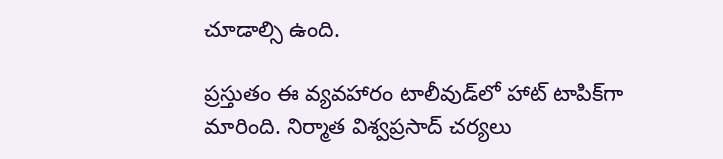చూడాల్సి ఉంది.

ప్రస్తుతం ఈ వ్యవహారం టాలీవుడ్‌లో హాట్ టాపిక్‌గా మారింది. నిర్మాత విశ్వప్రసాద్ చర్యలు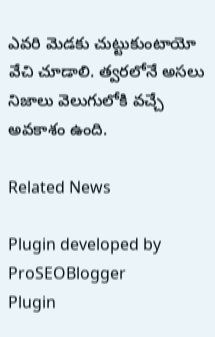ఎవరి మెడకు చుట్టుకుంటాయో వేచి చూడాలి. త్వరలోనే అసలు నిజాలు వెలుగులోకి వచ్చే అవకాశం ఉంది.

Related News

Plugin developed by ProSEOBlogger
Plugin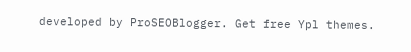developed by ProSEOBlogger. Get free Ypl themes.